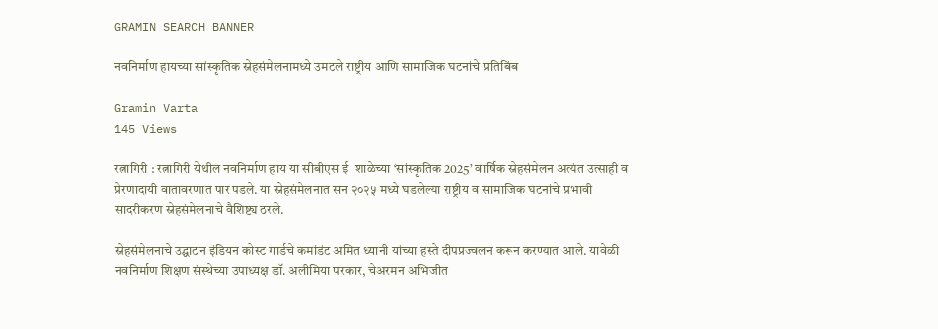GRAMIN SEARCH BANNER

नवनिर्माण हायच्या सांस्कृतिक स्नेहसंमेलनामध्ये उमटले राष्ट्रीय आणि सामाजिक घटनांचे प्रतिबिंब

Gramin Varta
145 Views

रत्नागिरी : रत्नागिरी येथील नवनिर्माण हाय या सीबीएस ई  शाळेच्या ‘सांस्कृतिक 2025’ वार्षिक स्नेहसंमेलन अत्यंत उत्साही व प्रेरणादायी वातावरणात पार पडले. या स्नेहसंमेलनात सन २०२५ मध्ये घडलेल्या राष्ट्रीय व सामाजिक घटनांचे प्रभावी सादरीकरण स्नेहसंमेलनाचे वैशिष्ट्य ठरले.

स्नेहसंमेलनाचे उद्घाटन इंडियन कोस्ट गार्डचे कमांडंट अमित ध्यानी यांच्या हस्ते दीपप्रज्वलन करून करण्यात आले. यावेळी नवनिर्माण शिक्षण संस्थेच्या उपाध्यक्ष डॉ. अलीमिया परकार, चेअरमन अभिजीत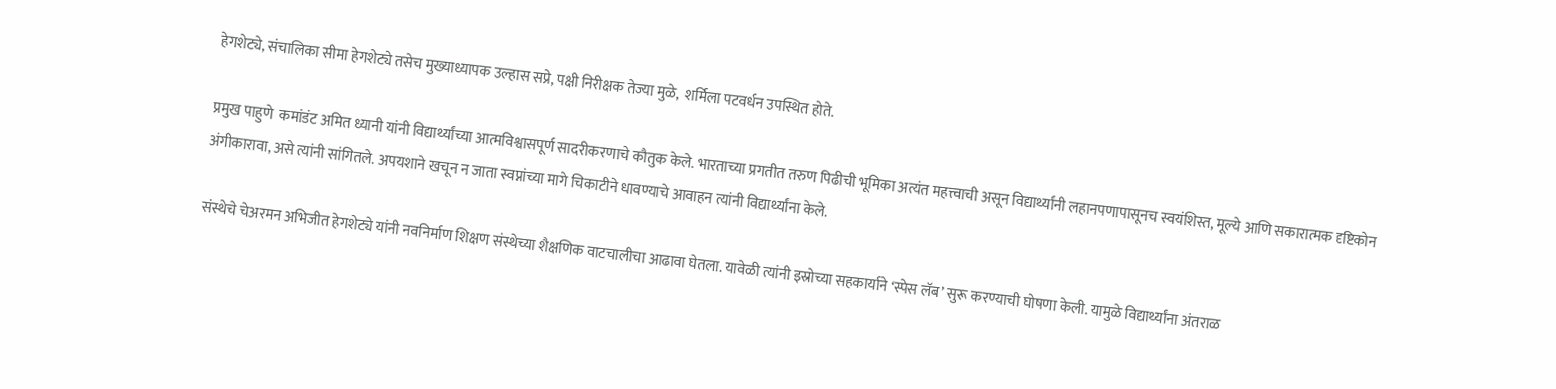हेगशेट्ये, संचालिका सीमा हेगशेट्ये तसेच मुख्याध्यापक उल्हास सप्रे, पक्षी निरीक्षक तेज्या मुळे,  शर्मिला पटवर्धन उपस्थित होते.

प्रमुख पाहुणे  कमांडंट अमित ध्यानी यांनी विद्यार्थ्यांच्या आत्मविश्वासपूर्ण सादरीकरणाचे कौतुक केले. भारताच्या प्रगतीत तरुण पिढीची भूमिका अत्यंत महत्त्वाची असून विद्यार्थ्यांनी लहानपणापासूनच स्वयंशिस्त, मूल्ये आणि सकारात्मक दृष्टिकोन अंगीकारावा, असे त्यांनी सांगितले. अपयशाने खचून न जाता स्वप्नांच्या मागे चिकाटीने धावण्याचे आवाहन त्यांनी विद्यार्थ्यांना केले.

संस्थेचे चेअरमन अभिजीत हेगशेट्ये यांनी नवनिर्माण शिक्षण संस्थेच्या शैक्षणिक वाटचालीचा आढावा घेतला. यावेळी त्यांनी इस्रोच्या सहकार्याने ‘स्पेस लॅब’ सुरू करण्याची घोषणा केली. यामुळे विद्यार्थ्यांना अंतराळ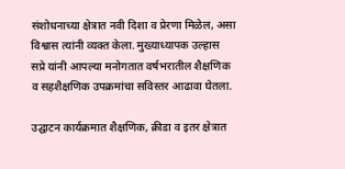संशोधनाच्या क्षेत्रात नवी दिशा व प्रेरणा मिळेल, असा विश्वास त्यांनी व्यक्त केला. मुख्याध्यापक उल्हास सप्रे यांनी आपल्या मनोगतात वर्षभरातील शैक्षणिक व सहशैक्षणिक उपक्रमांचा सविस्तर आढावा घेतला.

उद्घाटन कार्यक्रमात शैक्षणिक, क्रीडा व इतर क्षेत्रात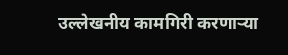उल्लेखनीय कामगिरी करणाऱ्या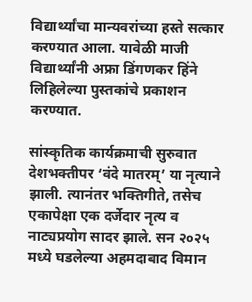विद्यार्थ्यांचा मान्यवरांच्या हस्ते सत्कार करण्यात आला. यावेळी माजी विद्यार्थ्यांनी अफ्रा डिंगणकर हिंने लिहिलेल्या पुस्तकांचे प्रकाशन करण्यात.

सांस्कृतिक कार्यक्रमाची सुरुवात देशभक्तीपर ‘वंदे मातरम्’ या नृत्याने झाली. त्यानंतर भक्तिगीते, तसेच एकापेक्षा एक दर्जेदार नृत्य व नाट्यप्रयोग सादर झाले. सन २०२५ मध्ये घडलेल्या अहमदाबाद विमान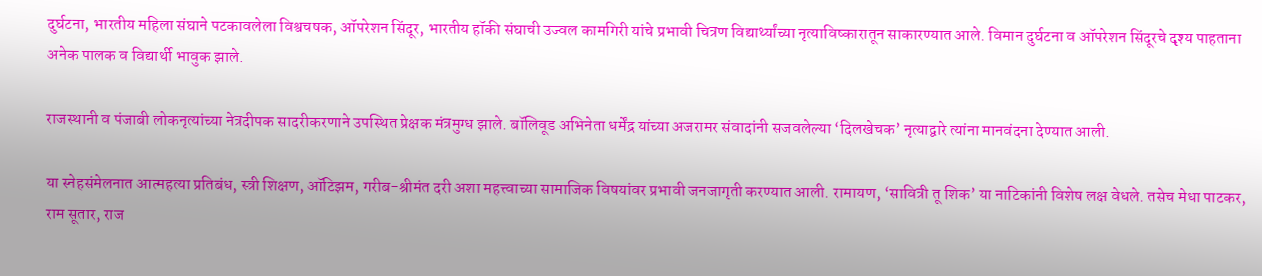दुर्घटना, भारतीय महिला संघाने पटकावलेला विश्वचषक, ऑपरेशन सिंदूर, भारतीय हॉकी संघाची उज्वल कामगिरी यांचे प्रभावी चित्रण विद्यार्थ्यांच्या नृत्याविष्कारातून साकारण्यात आले. विमान दुर्घटना व ऑपरेशन सिंदूरचे दृश्य पाहताना अनेक पालक व विद्यार्थी भावुक झाले.

राजस्थानी व पंजाबी लोकनृत्यांच्या नेत्रदीपक सादरीकरणाने उपस्थित प्रेक्षक मंत्रमुग्ध झाले. बॉलिवूड अभिनेता धर्मेंद्र यांच्या अजरामर संवादांनी सजवलेल्या ‘दिलखेचक’ नृत्याद्वारे त्यांना मानवंदना देण्यात आली.

या स्नेहसंमेलनात आत्महत्या प्रतिबंध, स्त्री शिक्षण, ऑटिझम, गरीब-श्रीमंत दरी अशा महत्त्वाच्या सामाजिक विषयांवर प्रभावी जनजागृती करण्यात आली. रामायण, ‘सावित्री तू शिक’ या नाटिकांनी विशेष लक्ष वेधले. तसेच मेधा पाटकर, राम सूतार, राज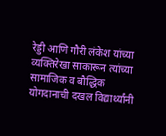रेड्डी आणि गौरी लंकेश यांच्या व्यक्तिरेखा साकारून त्यांच्या सामाजिक व बौद्धिक योगदानाची दखल विद्यार्थ्यांनी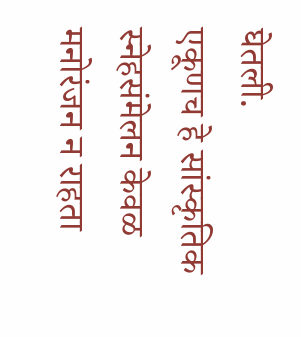घेतली.
एकूणच हे सांस्कृतिक स्नेहसंमेलन केवळ मनोरंजन न राहता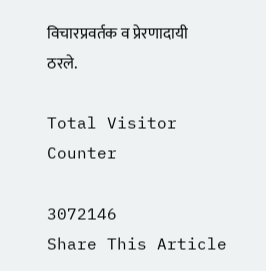विचारप्रवर्तक व प्रेरणादायी ठरले.

Total Visitor Counter

3072146
Share This Article